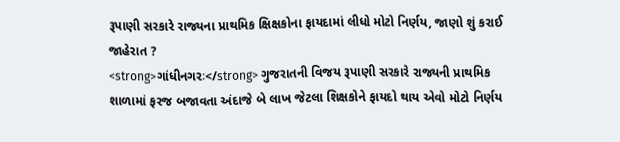રૂપાણી સરકારે રાજ્યના પ્રાથમિક ક્ષિક્ષકોના ફાયદામાં લીધો મોટો નિર્ણય, જાણો શું કરાઈ જાહેરાત ?
<strong>ગાંધીનગરઃ</strong> ગુજરાતની વિજય રૂપાણી સરકારે રાજ્યની પ્રાથમિક શાળામાં ફરજ બજાવતા અંદાજે બે લાખ જેટલા શિક્ષકોને ફાયદો થાય એવો મોટો નિર્ણય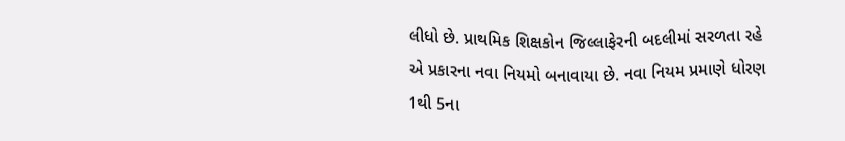લીધો છે. પ્રાથમિક શિક્ષકોન જિલ્લાફેરની બદલીમાં સરળતા રહે એ પ્રકારના નવા નિયમો બનાવાયા છે. નવા નિયમ પ્રમાણે ધોરણ 1થી 5ના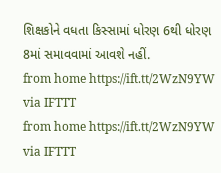શિક્ષકોને વધતા કિસ્સામાં ધોરણ 6થી ધોરણ 8માં સમાવવામાં આવશે નહીં.
from home https://ift.tt/2WzN9YW
via IFTTT
from home https://ift.tt/2WzN9YW
via IFTTT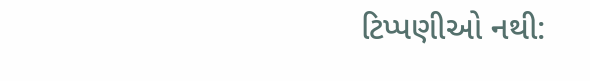ટિપ્પણીઓ નથી: